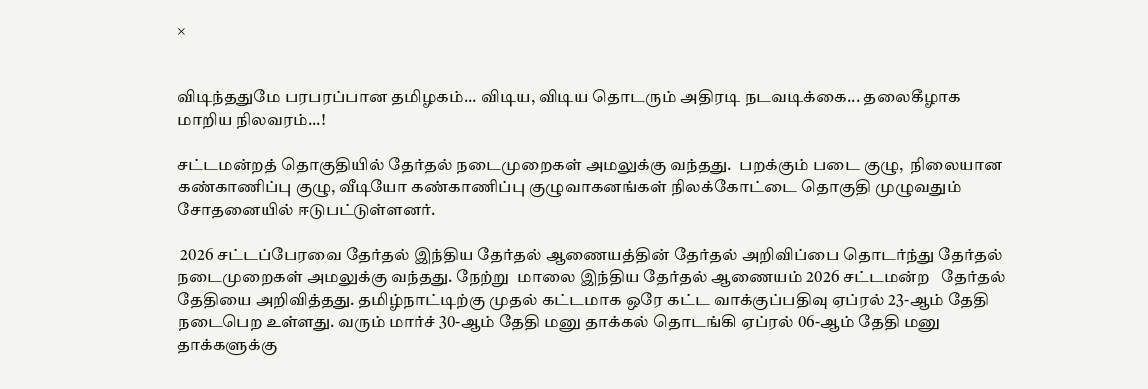×


விடிந்ததுமே பரபரப்பான தமிழகம்... விடிய, விடிய தொடரும் அதிரடி நடவடிக்கை... தலைகீழாக மாறிய நிலவரம்...!

சட்டமன்றத் தொகுதியில் தேர்தல் நடைமுறைகள் அமலுக்கு வந்தது.  பறக்கும் படை குழு,  நிலையான கண்காணிப்பு குழு, வீடியோ கண்காணிப்பு குழுவாகனங்கள் நிலக்கோட்டை தொகுதி முழுவதும் சோதனையில் ஈடுபட்டுள்ளனர்.

 2026 சட்டப்பேரவை தேர்தல் இந்திய தேர்தல் ஆணையத்தின் தேர்தல் அறிவிப்பை தொடர்ந்து தேர்தல் நடைமுறைகள் அமலுக்கு வந்தது. நேற்று  மாலை இந்திய தேர்தல் ஆணையம் 2026 சட்டமன்ற   தேர்தல் தேதியை அறிவித்தது. தமிழ்நாட்டிற்கு முதல் கட்டமாக ஒரே கட்ட வாக்குப்பதிவு ஏப்ரல் 23-ஆம் தேதி நடைபெற உள்ளது. வரும் மார்ச் 30-ஆம் தேதி மனு தாக்கல் தொடங்கி ஏப்ரல் 06-ஆம் தேதி மனு தாக்களுக்கு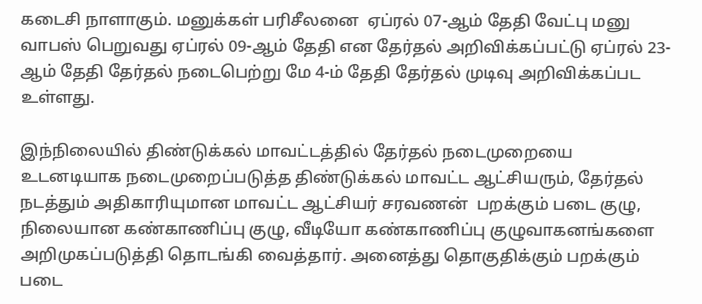கடைசி நாளாகும். மனுக்கள் பரிசீலனை  ஏப்ரல் 07-ஆம் தேதி வேட்பு மனு வாபஸ் பெறுவது ஏப்ரல் 09-ஆம் தேதி என தேர்தல் அறிவிக்கப்பட்டு ஏப்ரல் 23-ஆம் தேதி தேர்தல் நடைபெற்று மே 4-ம் தேதி தேர்தல் முடிவு அறிவிக்கப்பட உள்ளது.

இந்நிலையில் திண்டுக்கல் மாவட்டத்தில் தேர்தல் நடைமுறையை உடனடியாக நடைமுறைப்படுத்த திண்டுக்கல் மாவட்ட ஆட்சியரும், தேர்தல் நடத்தும் அதிகாரியுமான மாவட்ட ஆட்சியர் சரவணன்  பறக்கும் படை குழு,  நிலையான கண்காணிப்பு குழு, வீடியோ கண்காணிப்பு குழுவாகனங்களை அறிமுகப்படுத்தி தொடங்கி வைத்தார். அனைத்து தொகுதிக்கும் பறக்கும் படை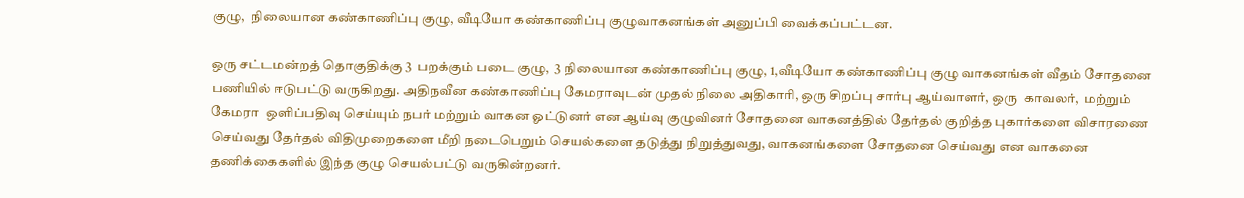குழு,  நிலையான கண்காணிப்பு குழு, வீடியோ கண்காணிப்பு குழுவாகனங்கள் அனுப்பி வைக்கப்பட்டன.

ஒரு சட்டமன்றத் தொகுதிக்கு 3  பறக்கும் படை குழு,  3 நிலையான கண்காணிப்பு குழு, 1,வீடியோ கண்காணிப்பு குழு வாகனங்கள் வீதம் சோதனை பணியில் ஈடுபட்டு வருகிறது. அதிநவீன கண்காணிப்பு கேமராவுடன் முதல் நிலை அதிகாரி, ஒரு சிறப்பு சார்பு ஆய்வாளர், ஒரு  காவலர்,  மற்றும் கேமரா  ஒளிப்பதிவு செய்யும் நபர் மற்றும் வாகன ஓட்டுனர் என ஆய்வு குழுவினர் சோதனை வாகனத்தில் தேர்தல் குறித்த புகார்களை விசாரணை செய்வது தேர்தல் விதிமுறைகளை மீறி நடைபெறும் செயல்களை தடுத்து நிறுத்துவது, வாகனங்களை சோதனை செய்வது என வாகனை தணிக்கைகளில் இந்த குழு செயல்பட்டு வருகின்றனர்.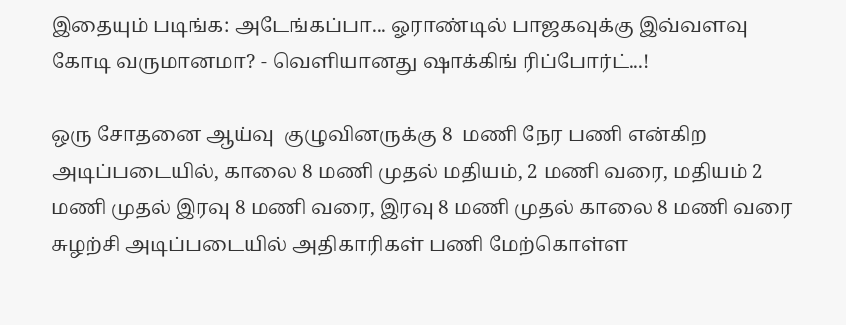இதையும் படிங்க: அடேங்கப்பா... ஓராண்டில் பாஜகவுக்கு இவ்வளவு கோடி வருமானமா? - வெளியானது ஷாக்கிங் ரிப்போர்ட்...!

ஒரு சோதனை ஆய்வு  குழுவினருக்கு 8  மணி நேர பணி என்கிற அடிப்படையில், காலை 8 மணி முதல் மதியம், 2 மணி வரை, மதியம் 2 மணி முதல் இரவு 8 மணி வரை, இரவு 8 மணி முதல் காலை 8 மணி வரை சுழற்சி அடிப்படையில் அதிகாரிகள் பணி மேற்கொள்ள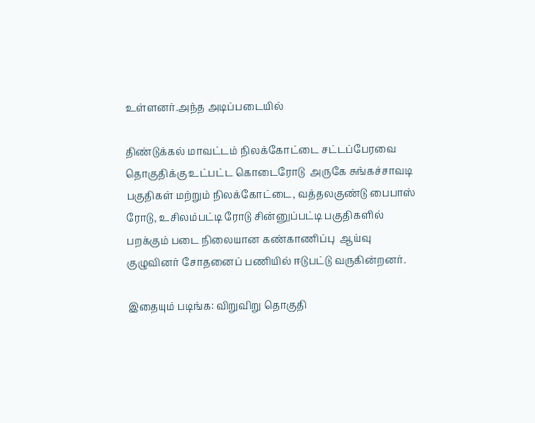உள்ளனர்.அந்த அடிப்படையில்

திண்டுக்கல் மாவட்டம் நிலக்கோட்டை சட்டப்பேரவை தொகுதிக்கு உட்பட்ட கொடைரோடு  அருகே சுங்கச்சாவடி பகுதிகள் மற்றும் நிலக்கோட்டை, வத்தலகுண்டு பைபாஸ் ரோடு, உசிலம்பட்டி ரோடு சின்னுப்பட்டி பகுதிகளில்  பறக்கும் படை நிலையான கண்காணிப்பு  ஆய்வு குழுவினர் சோதனைப் பணியில் ஈடுபட்டு வருகின்றனர்.

இதையும் படிங்க: விறுவிறு தொகுதி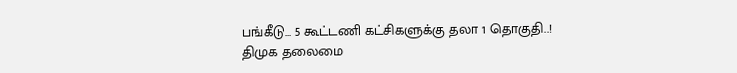பங்கீடு... 5 கூட்டணி கட்சிகளுக்கு தலா 1 தொகுதி..! திமுக தலைமை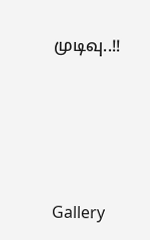முடிவு..!!




Gallery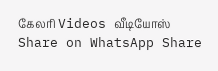கேலரி Videos வீடியோஸ் Share on WhatsApp Share